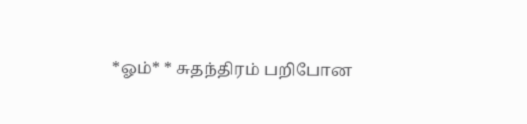*ஓம்* * சுதந்திரம் பறிபோன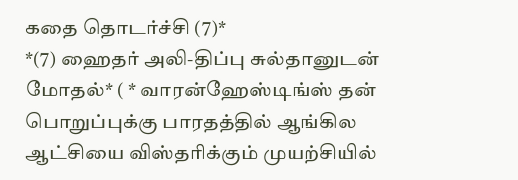கதை தொடர்ச்சி (7)*
*(7) ஹைதர் அலி-திப்பு சுல்தானுடன் மோதல்* ( * வாரன்ஹேஸ்டிங்ஸ் தன் பொறுப்புக்கு பாரதத்தில் ஆங்கில ஆட்சியை விஸ்தரிக்கும் முயற்சியில்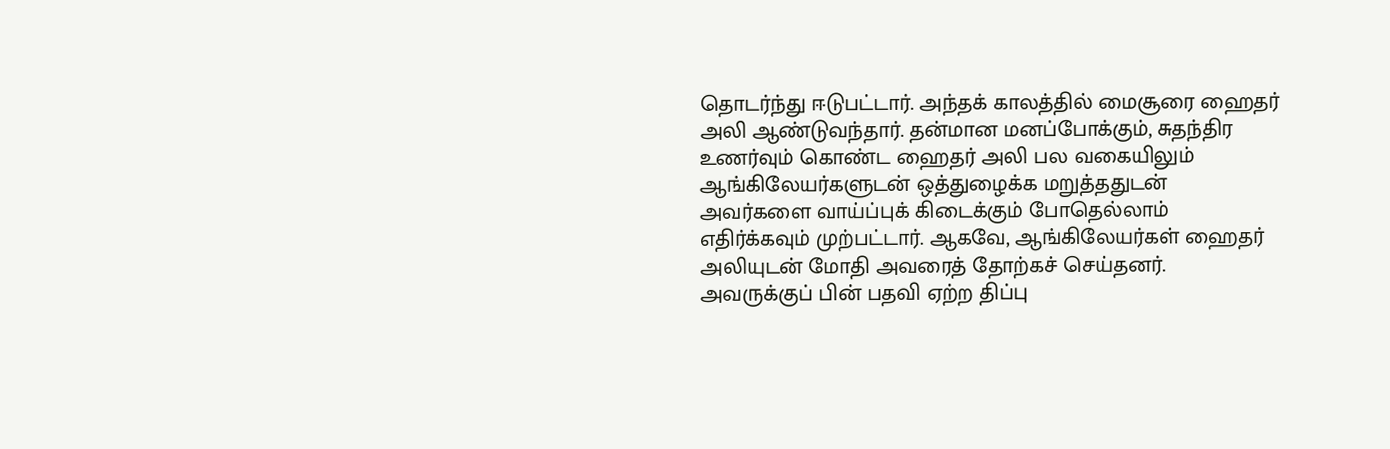தொடர்ந்து ஈடுபட்டார். அந்தக் காலத்தில் மைசூரை ஹைதர் அலி ஆண்டுவந்தார். தன்மான மனப்போக்கும், சுதந்திர உணர்வும் கொண்ட ஹைதர் அலி பல வகையிலும் ஆங்கிலேயர்களுடன் ஒத்துழைக்க மறுத்ததுடன் அவர்களை வாய்ப்புக் கிடைக்கும் போதெல்லாம் எதிர்க்கவும் முற்பட்டார். ஆகவே, ஆங்கிலேயர்கள் ஹைதர் அலியுடன் மோதி அவரைத் தோற்கச் செய்தனர். அவருக்குப் பின் பதவி ஏற்ற திப்பு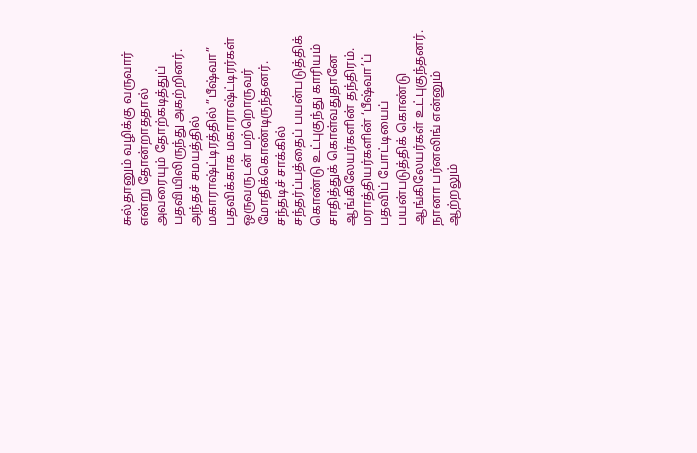சுல்தானும் வழிக்கு வருவார் என்று தோன்றாததால் அவரையும் தோற்கடித்துப் பதவியிலிருந்து அகற்றினர். அந்தச் சமயத்தில் மகாராஷ்ட்டிரத்தில் ”பீஷ்வா” பதவிக்காக மகாராஷ்ட்டிரர்கள் ஒருவருடன் மற்றொருவர் மோதிக்கொண்டிருந்தனர். சந்தடிச் சாக்கில் சந்தர்ப்பத்தைப் பயன்படுத்திக் கொண்டு உட்புகுந்து காரியம் சாதித்துக் கொள்வதுதானே ஆங்கிலேயர்களின் தந்திரம். மராத்தியர்களின் ‘பீஷ்வா’ப் பதவிப் போட்டியைப் பயன்படுத்திக் கொண்டு ஆங்கிலேயர்கள் உட்புகுந்தனர். நானா பர்னலிங் என்னும் ஆற்றலும்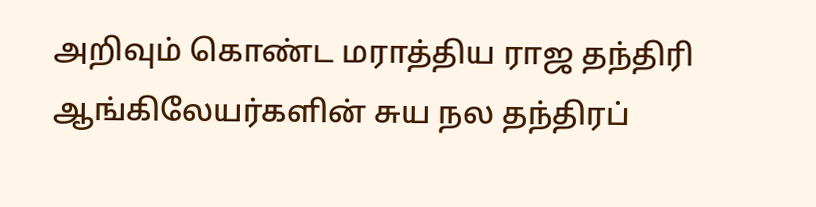அறிவும் கொண்ட மராத்திய ராஜ தந்திரி ஆங்கிலேயர்களின் சுய நல தந்திரப்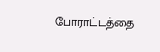போராட்டத்தை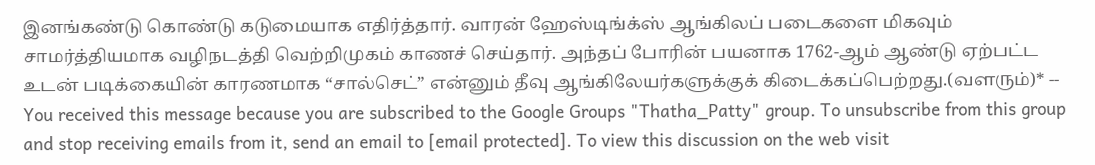இனங்கண்டு கொண்டு கடுமையாக எதிர்த்தார். வாரன் ஹேஸ்டிங்க்ஸ் ஆங்கிலப் படைகளை மிகவும் சாமர்த்தியமாக வழிநடத்தி வெற்றிமுகம் காணச் செய்தார். அந்தப் போரின் பயனாக 1762-ஆம் ஆண்டு ஏற்பட்ட உடன் படிக்கையின் காரணமாக “சால்செட்” என்னும் தீவு ஆங்கிலேயர்களுக்குக் கிடைக்கப்பெற்றது.(வளரும்)* -- You received this message because you are subscribed to the Google Groups "Thatha_Patty" group. To unsubscribe from this group and stop receiving emails from it, send an email to [email protected]. To view this discussion on the web visit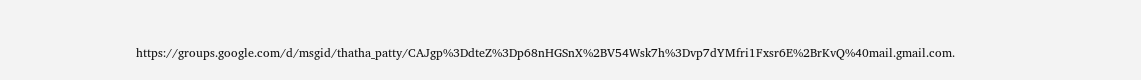https://groups.google.com/d/msgid/thatha_patty/CAJgp%3DdteZ%3Dp68nHGSnX%2BV54Wsk7h%3Dvp7dYMfri1Fxsr6E%2BrKvQ%40mail.gmail.com.